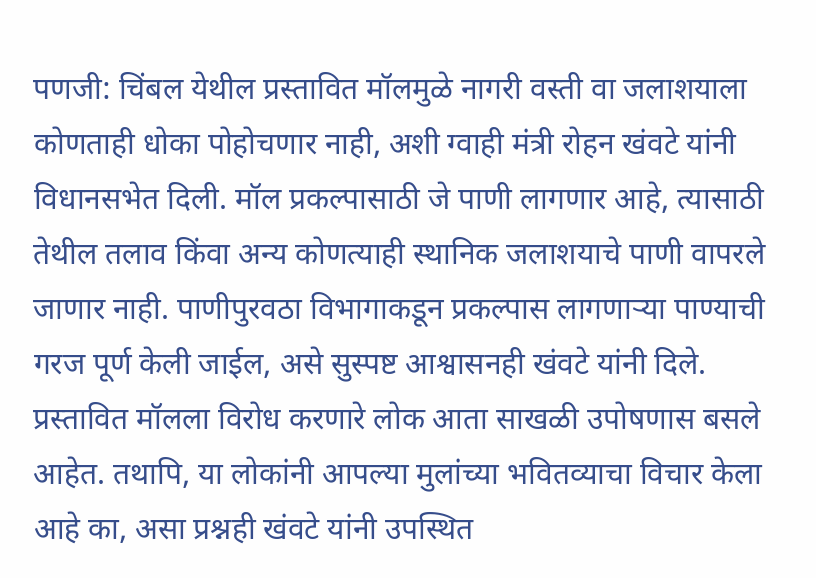पणजी: चिंबल येथील प्रस्तावित मॉलमुळे नागरी वस्ती वा जलाशयाला कोणताही धोका पोहोचणार नाही, अशी ग्वाही मंत्री रोहन खंवटे यांनी विधानसभेत दिली. मॉल प्रकल्पासाठी जे पाणी लागणार आहे, त्यासाठी तेथील तलाव किंवा अन्य कोणत्याही स्थानिक जलाशयाचे पाणी वापरले जाणार नाही. पाणीपुरवठा विभागाकडून प्रकल्पास लागणाऱ्या पाण्याची गरज पूर्ण केली जाईल, असे सुस्पष्ट आश्वासनही खंवटे यांनी दिले.
प्रस्तावित मॉलला विरोध करणारे लोक आता साखळी उपोषणास बसले आहेत. तथापि, या लोकांनी आपल्या मुलांच्या भवितव्याचा विचार केला आहे का, असा प्रश्नही खंवटे यांनी उपस्थित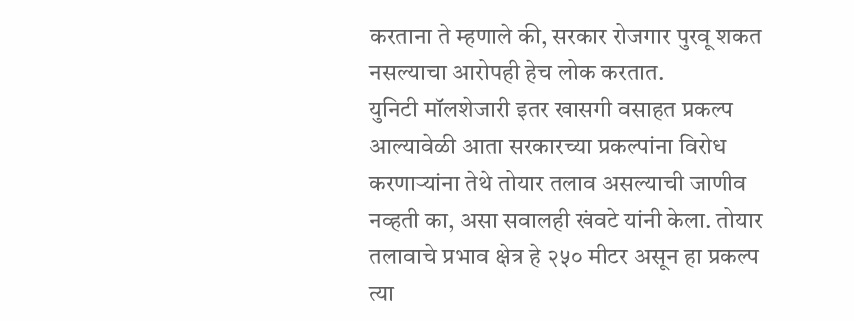करताना ते म्हणाले की, सरकार रोजगार पुरवू शकत नसल्याचा आरोपही हेच लोक करतात.
युनिटी मॉलशेजारी इतर खासगी वसाहत प्रकल्प आल्यावेळी आता सरकारच्या प्रकल्पांना विरोध करणाऱ्यांना तेथे तोयार तलाव असल्याची जाणीव नव्हती का, असा सवालही खंवटे यांनी केला. तोयार तलावाचे प्रभाव क्षेत्र हे २५० मीटर असून हा प्रकल्प त्या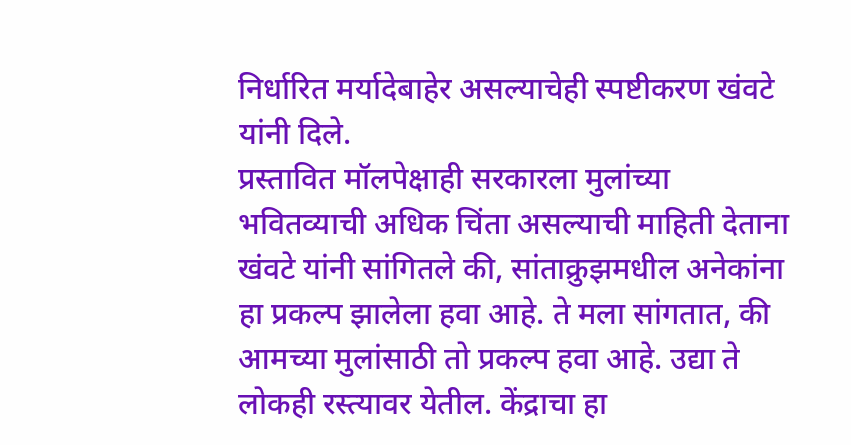निर्धारित मर्यादेबाहेर असल्याचेही स्पष्टीकरण खंवटे यांनी दिले.
प्रस्तावित मॉलपेक्षाही सरकारला मुलांच्या भवितव्याची अधिक चिंता असल्याची माहिती देताना खंवटे यांनी सांगितले की, सांताक्रुझमधील अनेकांना हा प्रकल्प झालेला हवा आहे. ते मला सांगतात, की आमच्या मुलांसाठी तो प्रकल्प हवा आहे. उद्या ते लोकही रस्त्यावर येतील. केंद्राचा हा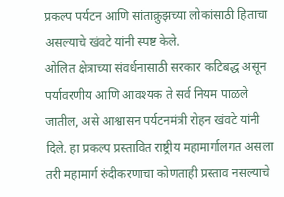प्रकल्प पर्यटन आणि सांताक्रुझच्या लोकांसाठी हिताचा असल्याचे खंवटे यांनी स्पष्ट केले.
ओलित क्षेत्राच्या संवर्धनासाठी सरकार कटिबद्ध असून पर्यावरणीय आणि आवश्यक ते सर्व नियम पाळले जातील, असे आश्वासन पर्यटनमंत्री रोहन खंवटे यांनी दिले. हा प्रकल्प प्रस्तावित राष्ट्रीय महामार्गालगत असला तरी महामार्ग रुंदीकरणाचा कोणताही प्रस्ताव नसल्याचे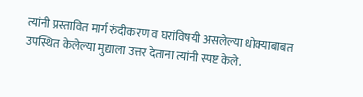त्यांनी प्रस्तावित मार्ग रुंदीकरण व घरांविषयी असलेल्या धोक्याबाबत उपस्थित केलेल्या मुद्याला उत्तर देताना त्यांनी स्पष्ट केले.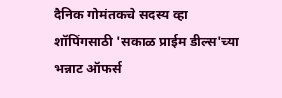दैनिक गोमंतकचे सदस्य व्हा
शॉपिंगसाठी 'सकाळ प्राईम डील्स'च्या भन्नाट ऑफर्स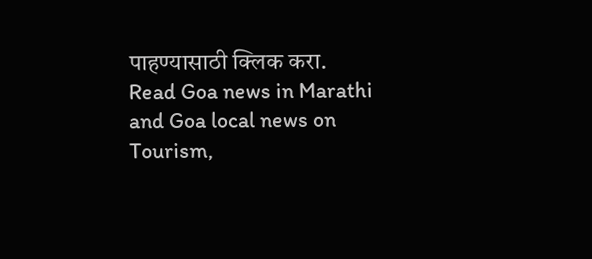पाहण्यासाठी क्लिक करा.
Read Goa news in Marathi and Goa local news on Tourism,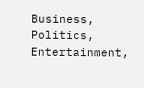Business, Politics, Entertainment,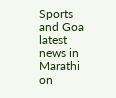Sports and Goa latest news in Marathi on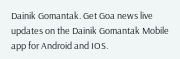Dainik Gomantak. Get Goa news live updates on the Dainik Gomantak Mobile app for Android and IOS.